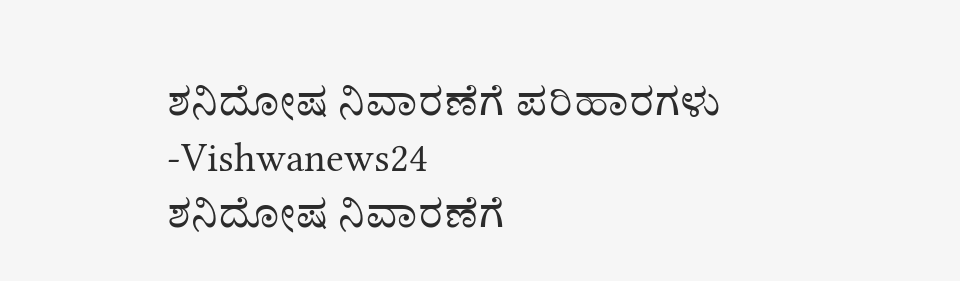ಶನಿದೋಷ ನಿವಾರಣೆಗೆ ಪರಿಹಾರಗಳು -Vishwanews24
ಶನಿದೋಷ ನಿವಾರಣೆಗೆ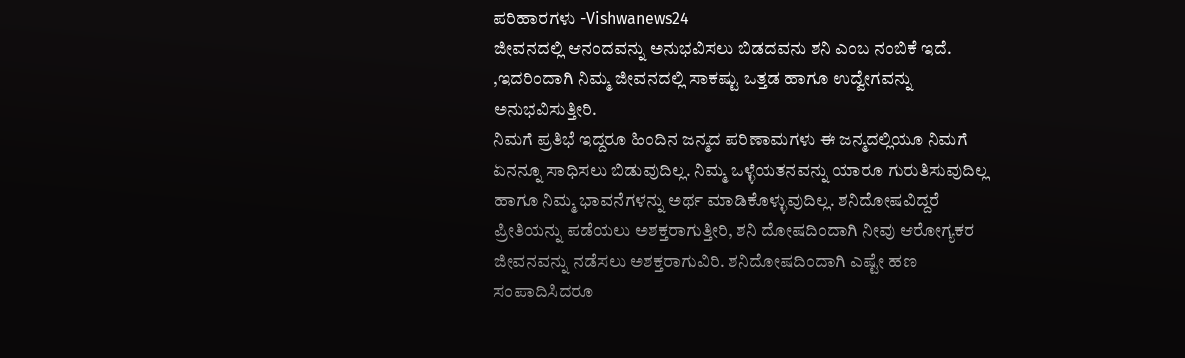ಪರಿಹಾರಗಳು -Vishwanews24
ಜೀವನದಲ್ಲಿ ಆನಂದವನ್ನು ಅನುಭವಿಸಲು ಬಿಡದವನು ಶನಿ ಎಂಬ ನಂಬಿಕೆ ಇದೆ. ,ಇದರಿಂದಾಗಿ ನಿಮ್ಮ ಜೀವನದಲ್ಲಿ ಸಾಕಷ್ಟು ಒತ್ತಡ ಹಾಗೂ ಉದ್ವೇಗವನ್ನು ಅನುಭವಿಸುತ್ತೀರಿ.
ನಿಮಗೆ ಪ್ರತಿಭೆ ಇದ್ದರೂ ಹಿಂದಿನ ಜನ್ಮದ ಪರಿಣಾಮಗಳು ಈ ಜನ್ಮದಲ್ಲಿಯೂ ನಿಮಗೆ ಏನನ್ನೂ ಸಾಧಿಸಲು ಬಿಡುವುದಿಲ್ಲ. ನಿಮ್ಮ ಒಳ್ಳೆಯತನವನ್ನು ಯಾರೂ ಗುರುತಿಸುವುದಿಲ್ಲ ಹಾಗೂ ನಿಮ್ಮ ಭಾವನೆಗಳನ್ನು ಅರ್ಥ ಮಾಡಿಕೊಳ್ಳುವುದಿಲ್ಲ. ಶನಿದೋಷವಿದ್ದರೆ ಪ್ರೀತಿಯನ್ನು ಪಡೆಯಲು ಅಶಕ್ತರಾಗುತ್ತೀರಿ, ಶನಿ ದೋಷದಿಂದಾಗಿ ನೀವು ಆರೋಗ್ಯಕರ ಜೀವನವನ್ನು ನಡೆಸಲು ಅಶಕ್ತರಾಗುವಿರಿ. ಶನಿದೋಷದಿಂದಾಗಿ ಎಷ್ಟೇ ಹಣ ಸಂಪಾದಿಸಿದರೂ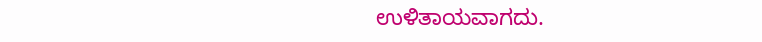ಉಳಿತಾಯವಾಗದು.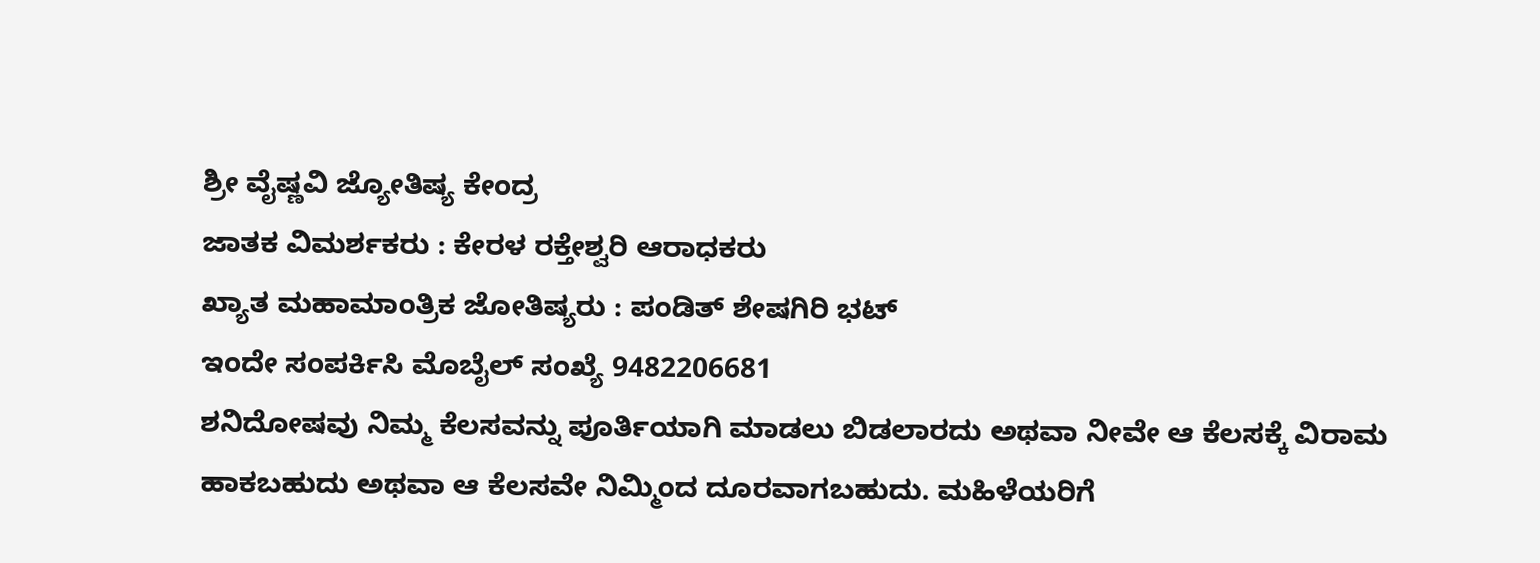ಶ್ರೀ ವೈಷ್ಣವಿ ಜ್ಯೋತಿಷ್ಯ ಕೇಂದ್ರ
ಜಾತಕ ವಿಮರ್ಶಕರು : ಕೇರಳ ರಕ್ತೇಶ್ವರಿ ಆರಾಧಕರು
ಖ್ಯಾತ ಮಹಾಮಾಂತ್ರಿಕ ಜೋತಿಷ್ಯರು : ಪಂಡಿತ್ ಶೇಷಗಿರಿ ಭಟ್
ಇಂದೇ ಸಂಪರ್ಕಿಸಿ ಮೊಬೈಲ್ ಸಂಖ್ಯೆ 9482206681
ಶನಿದೋಷವು ನಿಮ್ಮ ಕೆಲಸವನ್ನು ಪೂರ್ತಿಯಾಗಿ ಮಾಡಲು ಬಿಡಲಾರದು ಅಥವಾ ನೀವೇ ಆ ಕೆಲಸಕ್ಕೆ ವಿರಾಮ ಹಾಕಬಹುದು ಅಥವಾ ಆ ಕೆಲಸವೇ ನಿಮ್ಮಿಂದ ದೂರವಾಗಬಹುದು. ಮಹಿಳೆಯರಿಗೆ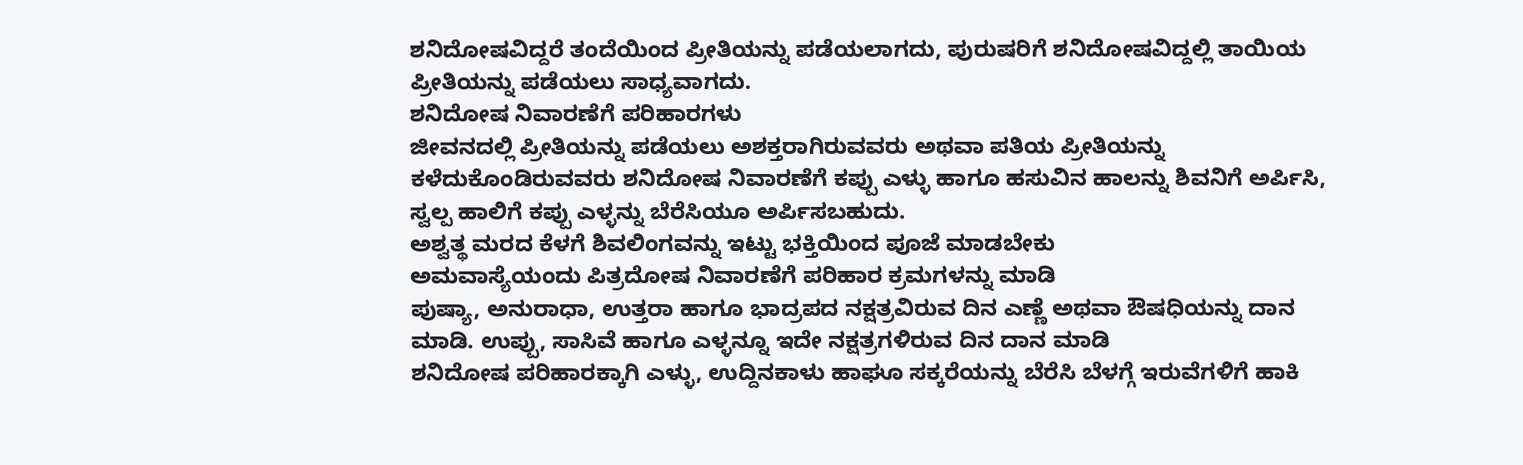ಶನಿದೋಷವಿದ್ದರೆ ತಂದೆಯಿಂದ ಪ್ರೀತಿಯನ್ನು ಪಡೆಯಲಾಗದು, ಪುರುಷರಿಗೆ ಶನಿದೋಷವಿದ್ದಲ್ಲಿ ತಾಯಿಯ ಪ್ರೀತಿಯನ್ನು ಪಡೆಯಲು ಸಾಧ್ಯವಾಗದು.
ಶನಿದೋಷ ನಿವಾರಣೆಗೆ ಪರಿಹಾರಗಳು
ಜೀವನದಲ್ಲಿ ಪ್ರೀತಿಯನ್ನು ಪಡೆಯಲು ಅಶಕ್ತರಾಗಿರುವವರು ಅಥವಾ ಪತಿಯ ಪ್ರೀತಿಯನ್ನು ಕಳೆದುಕೊಂಡಿರುವವರು ಶನಿದೋಷ ನಿವಾರಣೆಗೆ ಕಪ್ಪು ಎಳ್ಳು ಹಾಗೂ ಹಸುವಿನ ಹಾಲನ್ನು ಶಿವನಿಗೆ ಅರ್ಪಿಸಿ, ಸ್ವಲ್ಪ ಹಾಲಿಗೆ ಕಪ್ಪು ಎಳ್ಳನ್ನು ಬೆರೆಸಿಯೂ ಅರ್ಪಿಸಬಹುದು.
ಅಶ್ವತ್ಥ ಮರದ ಕೆಳಗೆ ಶಿವಲಿಂಗವನ್ನು ಇಟ್ಟು ಭಕ್ತಿಯಿಂದ ಪೂಜೆ ಮಾಡಬೇಕು
ಅಮವಾಸ್ಯೆಯಂದು ಪಿತ್ರದೋಷ ನಿವಾರಣೆಗೆ ಪರಿಹಾರ ಕ್ರಮಗಳನ್ನು ಮಾಡಿ
ಪುಷ್ಯಾ, ಅನುರಾಧಾ, ಉತ್ತರಾ ಹಾಗೂ ಭಾದ್ರಪದ ನಕ್ಷತ್ರವಿರುವ ದಿನ ಎಣ್ಣೆ ಅಥವಾ ಔಷಧಿಯನ್ನು ದಾನ ಮಾಡಿ. ಉಪ್ಪು, ಸಾಸಿವೆ ಹಾಗೂ ಎಳ್ಳನ್ನೂ ಇದೇ ನಕ್ಷತ್ರಗಳಿರುವ ದಿನ ದಾನ ಮಾಡಿ
ಶನಿದೋಷ ಪರಿಹಾರಕ್ಕಾಗಿ ಎಳ್ಳು, ಉದ್ದಿನಕಾಳು ಹಾಘೂ ಸಕ್ಕರೆಯನ್ನು ಬೆರೆಸಿ ಬೆಳಗ್ಗೆ ಇರುವೆಗಳಿಗೆ ಹಾಕಿ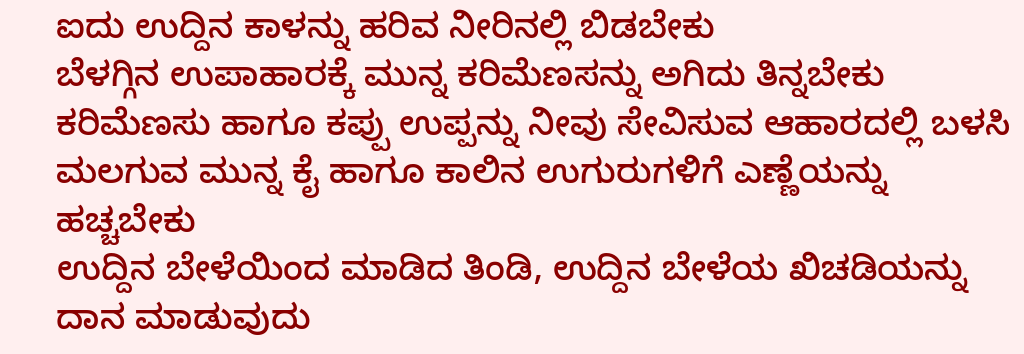ಐದು ಉದ್ದಿನ ಕಾಳನ್ನು ಹರಿವ ನೀರಿನಲ್ಲಿ ಬಿಡಬೇಕು
ಬೆಳಗ್ಗಿನ ಉಪಾಹಾರಕ್ಕೆ ಮುನ್ನ ಕರಿಮೆಣಸನ್ನು ಅಗಿದು ತಿನ್ನಬೇಕು
ಕರಿಮೆಣಸು ಹಾಗೂ ಕಪ್ಪು ಉಪ್ಪನ್ನು ನೀವು ಸೇವಿಸುವ ಆಹಾರದಲ್ಲಿ ಬಳಸಿ
ಮಲಗುವ ಮುನ್ನ ಕೈ ಹಾಗೂ ಕಾಲಿನ ಉಗುರುಗಳಿಗೆ ಎಣ್ಣೆಯನ್ನು ಹಚ್ಚಬೇಕು
ಉದ್ದಿನ ಬೇಳೆಯಿಂದ ಮಾಡಿದ ತಿಂಡಿ, ಉದ್ದಿನ ಬೇಳೆಯ ಖಿಚಡಿಯನ್ನು ದಾನ ಮಾಡುವುದು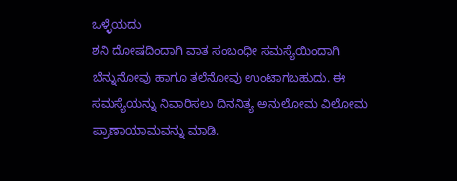ಒಳ್ಳೆಯದು
ಶನಿ ದೋಷದಿಂದಾಗಿ ವಾತ ಸಂಬಂಧೀ ಸಮಸ್ಯೆಯಿಂದಾಗಿ ಬೆನ್ನುನೋವು ಹಾಗೂ ತಲೆನೋವು ಉಂಟಾಗಬಹುದು. ಈ ಸಮಸ್ಯೆಯನ್ನು ನಿವಾರಿಸಲು ದಿನನಿತ್ಯ ಅನುಲೋಮ ವಿಲೋಮ ಪ್ರಾಣಾಯಾಮವನ್ನು ಮಾಡಿ.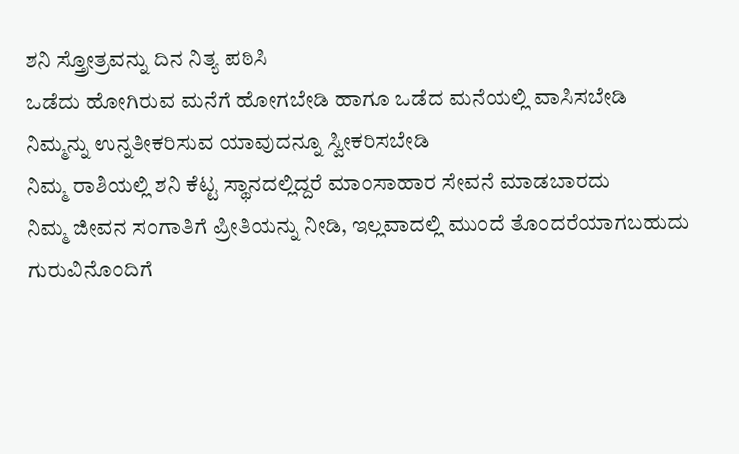ಶನಿ ಸ್ತ್ರೋತ್ರವನ್ನು ದಿನ ನಿತ್ಯ ಪಠಿಸಿ
ಒಡೆದು ಹೋಗಿರುವ ಮನೆಗೆ ಹೋಗಬೇಡಿ ಹಾಗೂ ಒಡೆದ ಮನೆಯಲ್ಲಿ ವಾಸಿಸಬೇಡಿ
ನಿಮ್ಮನ್ನು ಉನ್ನತೀಕರಿಸುವ ಯಾವುದನ್ನೂ ಸ್ವೀಕರಿಸಬೇಡಿ
ನಿಮ್ಮ ರಾಶಿಯಲ್ಲಿ ಶನಿ ಕೆಟ್ಟ ಸ್ಥಾನದಲ್ಲಿದ್ದರೆ ಮಾಂಸಾಹಾರ ಸೇವನೆ ಮಾಡಬಾರದು
ನಿಮ್ಮ ಜೀವನ ಸಂಗಾತಿಗೆ ಪ್ರೀತಿಯನ್ನು ನೀಡಿ, ಇಲ್ಲವಾದಲ್ಲಿ ಮುಂದೆ ತೊಂದರೆಯಾಗಬಹುದು
ಗುರುವಿನೊಂದಿಗೆ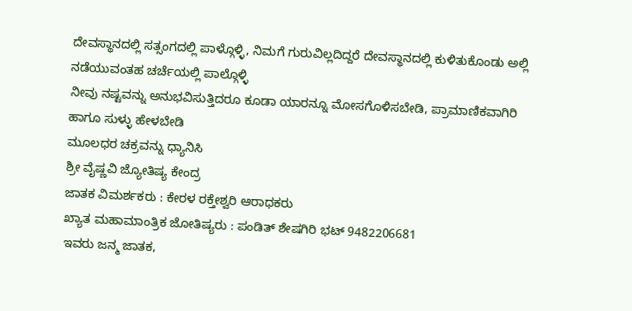ದೇವಸ್ಥಾನದಲ್ಲಿ ಸತ್ಸಂಗದಲ್ಲಿ ಪಾಳ್ಗೊಳ್ಳಿ, ನಿಮಗೆ ಗುರುವಿಲ್ಲದಿದ್ದರೆ ದೇವಸ್ಥಾನದಲ್ಲಿ ಕುಳಿತುಕೊಂಡು ಅಲ್ಲಿ ನಡೆಯುವಂತಹ ಚರ್ಚೆಯಲ್ಲಿ ಪಾಲ್ಗೊಳ್ಳಿ
ನೀವು ನಷ್ಟವನ್ನು ಅನುಭವಿಸುತ್ತಿದರೂ ಕೂಡಾ ಯಾರನ್ನೂ ಮೋಸಗೊಳಿಸಬೇಡಿ, ಪ್ರಾಮಾಣಿಕವಾಗಿರಿ ಹಾಗೂ ಸುಳ್ಳು ಹೇಳಬೇಡಿ
ಮೂಲಧರ ಚಕ್ರವನ್ನು ಧ್ಯಾನಿಸಿ
ಶ್ರೀ ವೈಷ್ಣವಿ ಜ್ಯೋತಿಷ್ಯ ಕೇಂದ್ರ
ಜಾತಕ ವಿಮರ್ಶಕರು : ಕೇರಳ ರಕ್ತೇಶ್ವರಿ ಆರಾಧಕರು
ಖ್ಯಾತ ಮಹಾಮಾಂತ್ರಿಕ ಜೋತಿಷ್ಯರು : ಪಂಡಿತ್ ಶೇಷಗಿರಿ ಭಟ್ 9482206681
ಇವರು ಜನ್ಮ ಜಾತಕ,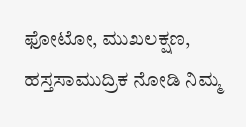ಫೋಟೋ, ಮುಖಲಕ್ಷಣ, ಹಸ್ತಸಾಮುದ್ರಿಕ ನೋಡಿ ನಿಮ್ಮ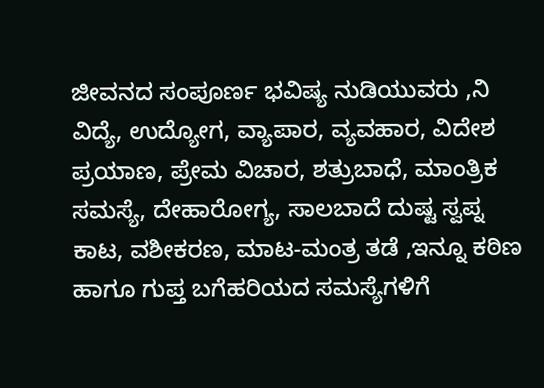ಜೀವನದ ಸಂಪೂರ್ಣ ಭವಿಷ್ಯ ನುಡಿಯುವರು ,ನಿ ವಿದ್ಯೆ, ಉದ್ಯೋಗ, ವ್ಯಾಪಾರ, ವ್ಯವಹಾರ, ವಿದೇಶ ಪ್ರಯಾಣ, ಪ್ರೇಮ ವಿಚಾರ, ಶತ್ರುಬಾಧೆ, ಮಾಂತ್ರಿಕ ಸಮಸ್ಯೆ, ದೇಹಾರೋಗ್ಯ, ಸಾಲಬಾದೆ ದುಷ್ಟ ಸ್ವಪ್ನ ಕಾಟ, ವಶೀಕರಣ, ಮಾಟ-ಮಂತ್ರ ತಡೆ ,ಇನ್ನೂ ಕಠಿಣ ಹಾಗೂ ಗುಪ್ತ ಬಗೆಹರಿಯದ ಸಮಸ್ಯೆಗಳಿಗೆ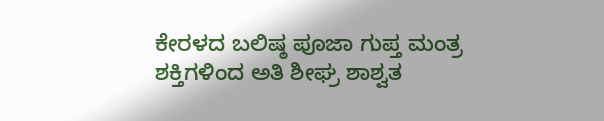ಕೇರಳದ ಬಲಿಷ್ಠ ಪೂಜಾ ಗುಪ್ತ ಮಂತ್ರ ಶಕ್ತಿಗಳಿಂದ ಅತಿ ಶೀಘ್ರ ಶಾಶ್ವತ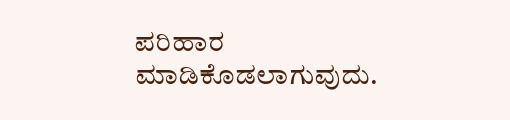ಪರಿಹಾರ ಮಾಡಿಕೊಡಲಾಗುವುದು.